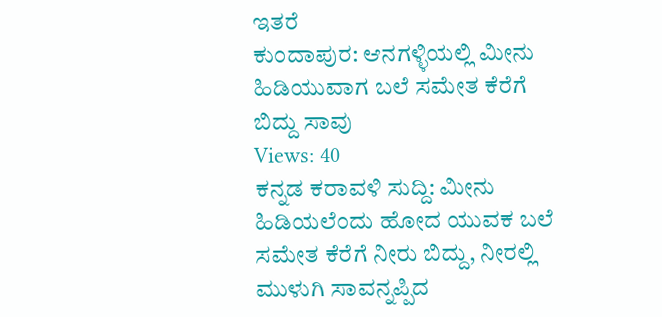ಇತರೆ
ಕುಂದಾಪುರ: ಆನಗಳ್ಳಿಯಲ್ಲಿ ಮೀನು ಹಿಡಿಯುವಾಗ ಬಲೆ ಸಮೇತ ಕೆರೆಗೆ ಬಿದ್ದು ಸಾವು
Views: 40
ಕನ್ನಡ ಕರಾವಳಿ ಸುದ್ದಿ: ಮೀನು ಹಿಡಿಯಲೆಂದು ಹೋದ ಯುವಕ ಬಲೆ ಸಮೇತ ಕೆರೆಗೆ ನೀರು ಬಿದ್ದು, ನೀರಲ್ಲಿ ಮುಳುಗಿ ಸಾವನ್ನಪ್ಪಿದ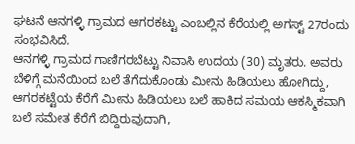ಘಟನೆ ಆನಗಳ್ಳಿ ಗ್ರಾಮದ ಆಗರಕಟ್ಟು ಎಂಬಲ್ಲಿನ ಕೆರೆಯಲ್ಲಿ ಅಗಸ್ಟ್ 27ರಂದು ಸಂಭವಿಸಿದೆ.
ಆನಗಳ್ಳಿ ಗ್ರಾಮದ ಗಾಣಿಗರಬೆಟ್ಟು ನಿವಾಸಿ ಉದಯ (30) ಮೃತರು. ಅವರು ಬೆಳಿಗ್ಗೆ ಮನೆಯಿಂದ ಬಲೆ ತೆಗೆದುಕೊಂಡು ಮೀನು ಹಿಡಿಯಲು ಹೋಗಿದ್ದು, ಆಗರಕಟ್ಟೆಯ ಕೆರೆಗೆ ಮೀನು ಹಿಡಿಯಲು ಬಲೆ ಹಾಕಿದ ಸಮಯ ಆಕಸ್ಮಿಕವಾಗಿ ಬಲೆ ಸಮೇತ ಕೆರೆಗೆ ಬಿದ್ದಿರುವುದಾಗಿ,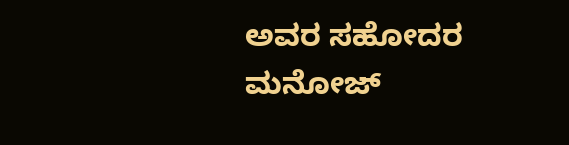ಅವರ ಸಹೋದರ ಮನೋಜ್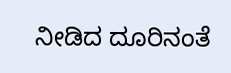ನೀಡಿದ ದೂರಿನಂತೆ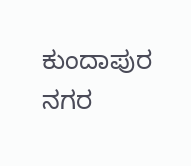ಕುಂದಾಪುರ ನಗರ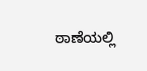ಠಾಣೆಯಲ್ಲಿ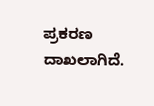ಪ್ರಕರಣ ದಾಖಲಾಗಿದೆ.